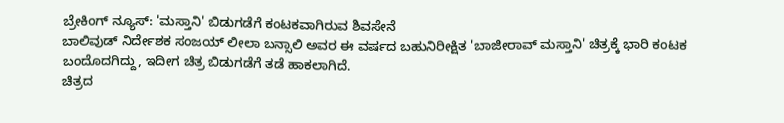ಬ್ರೇಕಿಂಗ್ ನ್ಯೂಸ್: 'ಮಸ್ತಾನಿ' ಬಿಡುಗಡೆಗೆ ಕಂಟಕವಾಗಿರುವ ಶಿವಸೇನೆ
ಬಾಲಿವುಡ್ ನಿರ್ದೇಶಕ ಸಂಜಯ್ ಲೀಲಾ ಬನ್ಸಾಲಿ ಅವರ ಈ ವರ್ಷದ ಬಹುನಿರೀಕ್ಷಿತ 'ಬಾಜೀರಾವ್ ಮಸ್ತಾನಿ' ಚಿತ್ರಕ್ಕೆ ಭಾರಿ ಕಂಟಕ ಬಂದೊದಗಿದ್ದು, ಇದೀಗ ಚಿತ್ರ ಬಿಡುಗಡೆಗೆ ತಡೆ ಹಾಕಲಾಗಿದೆ.
ಚಿತ್ರದ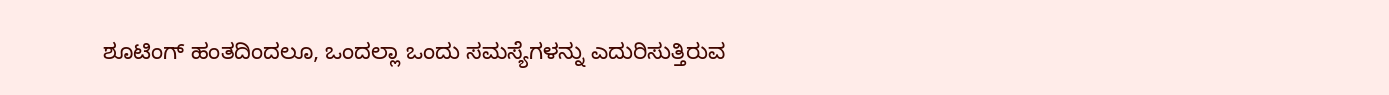ಶೂಟಿಂಗ್ ಹಂತದಿಂದಲೂ, ಒಂದಲ್ಲಾ ಒಂದು ಸಮಸ್ಯೆಗಳನ್ನು ಎದುರಿಸುತ್ತಿರುವ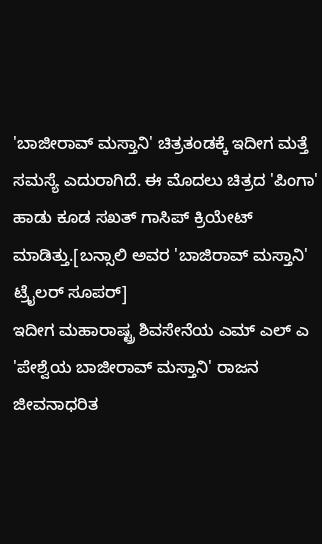'ಬಾಜೀರಾವ್ ಮಸ್ತಾನಿ' ಚಿತ್ರತಂಡಕ್ಕೆ ಇದೀಗ ಮತ್ತೆ ಸಮಸ್ಯೆ ಎದುರಾಗಿದೆ. ಈ ಮೊದಲು ಚಿತ್ರದ 'ಪಿಂಗಾ' ಹಾಡು ಕೂಡ ಸಖತ್ ಗಾಸಿಪ್ ಕ್ರಿಯೇಟ್ ಮಾಡಿತ್ತು.[ಬನ್ಸಾಲಿ ಅವರ 'ಬಾಜಿರಾವ್ ಮಸ್ತಾನಿ' ಟ್ರೈಲರ್ ಸೂಪರ್]
ಇದೀಗ ಮಹಾರಾಷ್ಟ್ರ ಶಿವಸೇನೆಯ ಎಮ್ ಎಲ್ ಎ 'ಪೇಶ್ವೆಯ ಬಾಜೀರಾವ್ ಮಸ್ತಾನಿ' ರಾಜನ ಜೀವನಾಧರಿತ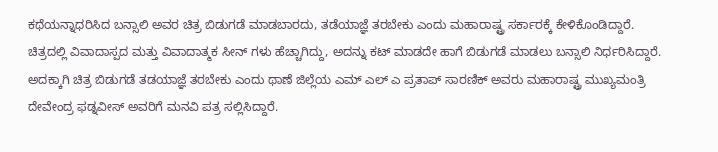ಕಥೆಯನ್ನಾಧರಿಸಿದ ಬನ್ಸಾಲಿ ಅವರ ಚಿತ್ರ ಬಿಡುಗಡೆ ಮಾಡಬಾರದು, ತಡೆಯಾಜ್ಞೆ ತರಬೇಕು ಎಂದು ಮಹಾರಾಷ್ಟ್ರ ಸರ್ಕಾರಕ್ಕೆ ಕೇಳಿಕೊಂಡಿದ್ದಾರೆ.
ಚಿತ್ರದಲ್ಲಿ ವಿವಾದಾಸ್ಪದ ಮತ್ತು ವಿವಾದಾತ್ಮಕ ಸೀನ್ ಗಳು ಹೆಚ್ಚಾಗಿದ್ದು, ಅದನ್ನು ಕಟ್ ಮಾಡದೇ ಹಾಗೆ ಬಿಡುಗಡೆ ಮಾಡಲು ಬನ್ಸಾಲಿ ನಿರ್ಧರಿಸಿದ್ದಾರೆ. ಅದಕ್ಕಾಗಿ ಚಿತ್ರ ಬಿಡುಗಡೆ ತಡಯಾಜ್ಞೆ ತರಬೇಕು ಎಂದು ಥಾಣೆ ಜಿಲ್ಲೆಯ ಎಮ್ ಎಲ್ ಎ ಪ್ರತಾಪ್ ಸಾರಣಿಕ್ ಅವರು ಮಹಾರಾಷ್ಟ್ರ ಮುಖ್ಯಮಂತ್ರಿ ದೇವೇಂದ್ರ ಫಡ್ನವೀಸ್ ಅವರಿಗೆ ಮನವಿ ಪತ್ರ ಸಲ್ಲಿಸಿದ್ದಾರೆ.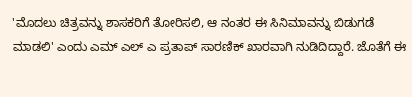'ಮೊದಲು ಚಿತ್ರವನ್ನು ಶಾಸಕರಿಗೆ ತೋರಿಸಲಿ, ಆ ನಂತರ ಈ ಸಿನಿಮಾವನ್ನು ಬಿಡುಗಡೆ ಮಾಡಲಿ' ಎಂದು ಎಮ್ ಎಲ್ ಎ ಪ್ರತಾಪ್ ಸಾರಣಿಕ್ ಖಾರವಾಗಿ ನುಡಿದಿದ್ದಾರೆ. ಜೊತೆಗೆ ಈ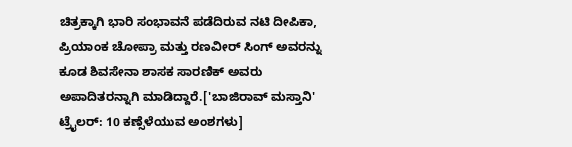ಚಿತ್ರಕ್ಕಾಗಿ ಭಾರಿ ಸಂಭಾವನೆ ಪಡೆದಿರುವ ನಟಿ ದೀಪಿಕಾ, ಪ್ರಿಯಾಂಕ ಚೋಪ್ರಾ ಮತ್ತು ರಣವೀರ್ ಸಿಂಗ್ ಅವರನ್ನು ಕೂಡ ಶಿವಸೇನಾ ಶಾಸಕ ಸಾರಣಿಕ್ ಅವರು ಅಪಾದಿತರನ್ನಾಗಿ ಮಾಡಿದ್ದಾರೆ.['ಬಾಜಿರಾವ್ ಮಸ್ತಾನಿ' ಟ್ರೈಲರ್: 10 ಕಣ್ಸೆಳೆಯುವ ಅಂಶಗಳು]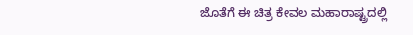ಜೊತೆಗೆ ಈ ಚಿತ್ರ ಕೇವಲ ಮಹಾರಾಷ್ಟ್ರದಲ್ಲಿ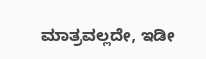ಮಾತ್ರವಲ್ಲದೇ, ಇಡೀ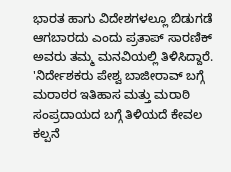ಭಾರತ ಹಾಗು ವಿದೇಶಗಳಲ್ಲೂ ಬಿಡುಗಡೆ ಆಗಬಾರದು ಎಂದು ಪ್ರತಾಪ್ ಸಾರಣಿಕ್ ಅವರು ತಮ್ಮ ಮನವಿಯಲ್ಲಿ ತಿಳಿಸಿದ್ದಾರೆ.
'ನಿರ್ದೇಶಕರು ಪೇಶ್ವ ಬಾಜೀರಾವ್ ಬಗ್ಗೆ ಮರಾಠರ ಇತಿಹಾಸ ಮತ್ತು ಮರಾಠಿ ಸಂಪ್ರದಾಯದ ಬಗ್ಗೆ ತಿಳಿಯದೆ ಕೇವಲ ಕಲ್ಪನೆ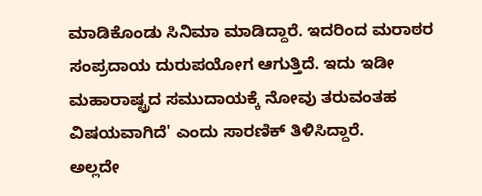ಮಾಡಿಕೊಂಡು ಸಿನಿಮಾ ಮಾಡಿದ್ದಾರೆ. ಇದರಿಂದ ಮರಾಠರ ಸಂಪ್ರದಾಯ ದುರುಪಯೋಗ ಆಗುತ್ತಿದೆ. ಇದು ಇಡೀ ಮಹಾರಾಷ್ಟ್ರದ ಸಮುದಾಯಕ್ಕೆ ನೋವು ತರುವಂತಹ ವಿಷಯವಾಗಿದೆ' ಎಂದು ಸಾರಣಿಕ್ ತಿಳಿಸಿದ್ದಾರೆ.
ಅಲ್ಲದೇ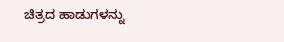ಚಿತ್ರದ ಹಾಡುಗಳನ್ನು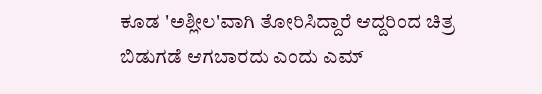ಕೂಡ 'ಅಶ್ಲೀಲ'ವಾಗಿ ತೋರಿಸಿದ್ದಾರೆ ಆದ್ದರಿಂದ ಚಿತ್ರ ಬಿಡುಗಡೆ ಆಗಬಾರದು ಎಂದು ಎಮ್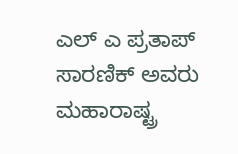ಎಲ್ ಎ ಪ್ರತಾಪ್ ಸಾರಣಿಕ್ ಅವರು ಮಹಾರಾಷ್ಟ್ರ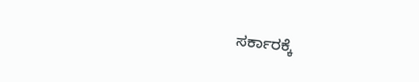ಸರ್ಕಾರಕ್ಕೆ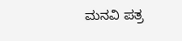ಮನವಿ ಪತ್ರ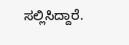ಸಲ್ಲಿಸಿದ್ದಾರೆ.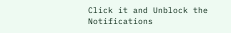Click it and Unblock the Notifications